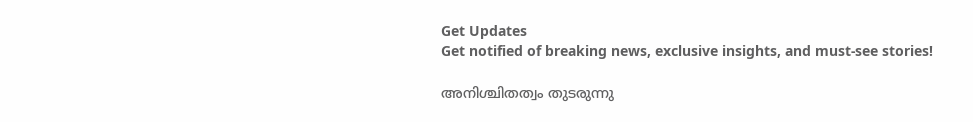Get Updates
Get notified of breaking news, exclusive insights, and must-see stories!

അനിശ്ചിതത്വം തുടരുന്നു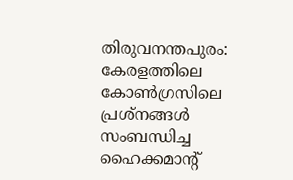തിരുവനന്തപുരം: കേരളത്തിലെ കോണ്‍ഗ്രസിലെ പ്രശ്നങ്ങള്‍ സംബന്ധിച്ച ഹൈക്കമാന്റ്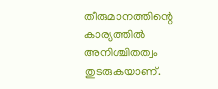തീരുമാനത്തിന്റെ കാര്യത്തില്‍ അനിശ്ചിതത്വം തുടരുകയാണ്.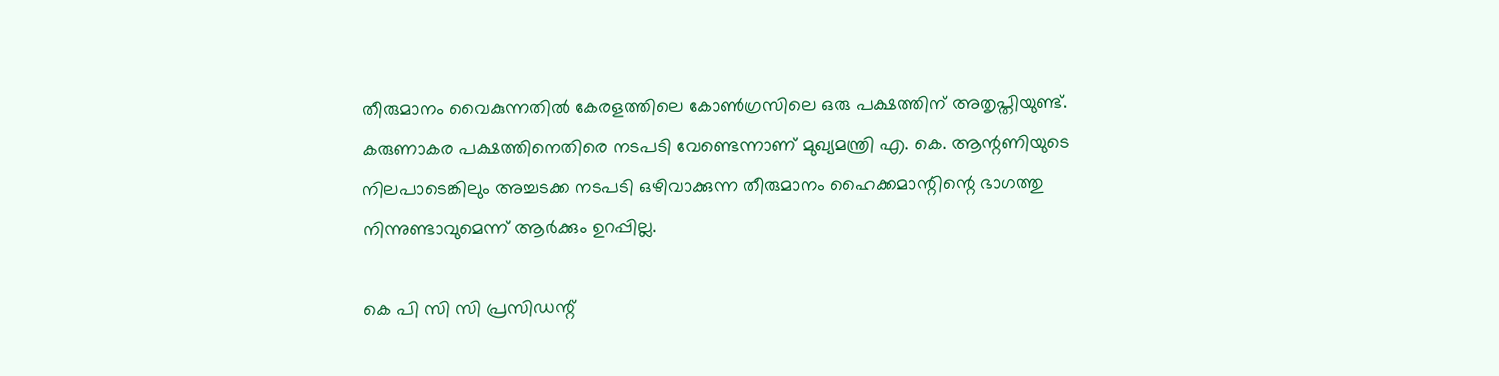തീരുമാനം വൈകുന്നതില്‍ കേരളത്തിലെ കോണ്‍ഗ്രസിലെ ഒരു പക്ഷത്തിന് അതൃപ്തിയുണ്ട്. കരുണാകര പക്ഷത്തിനെതിരെ നടപടി വേണ്ടെന്നാണ് മുഖ്യമന്ത്രി എ. കെ. ആന്റണിയുടെ നിലപാടെങ്കിലും അച്ചടക്ക നടപടി ഒഴിവാക്കുന്ന തീരുമാനം ഹൈക്കമാന്റിന്റെ ഭാഗത്തു നിന്നുണ്ടാവുമെന്ന് ആര്‍ക്കും ഉറപ്പില്ല.

കെ പി സി സി പ്രസിഡന്റ്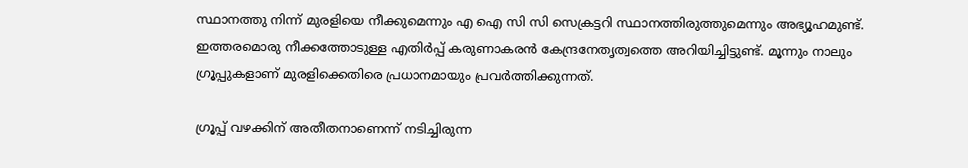സ്ഥാനത്തു നിന്ന് മുരളിയെ നീക്കുമെന്നും എ ഐ സി സി സെക്രട്ടറി സ്ഥാനത്തിരുത്തുമെന്നും അഭ്യൂഹമുണ്ട്. ഇത്തരമൊരു നീക്കത്തോടുള്ള എതിര്‍പ്പ് കരുണാകരന്‍ കേന്ദ്രനേതൃത്വത്തെ അറിയിച്ചിട്ടുണ്ട്. മൂന്നും നാലും ഗ്രൂപ്പുകളാണ് മുരളിക്കെതിരെ പ്രധാനമായും പ്രവര്‍ത്തിക്കുന്നത്.

ഗ്രൂപ്പ് വഴക്കിന് അതീതനാണെന്ന് നടിച്ചിരുന്ന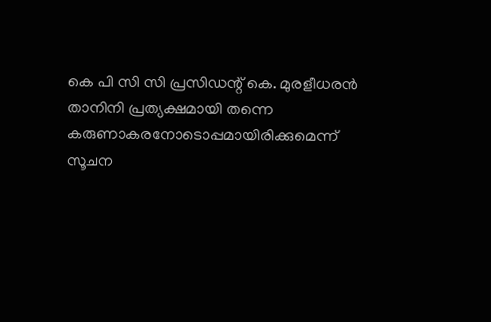കെ പി സി സി പ്രസിഡന്റ് കെ. മുരളീധരന്‍ താനിനി പ്രത്യക്ഷമായി തന്നെ കരുണാകരനോടൊപ്പമായിരിക്കുമെന്ന് സൂചന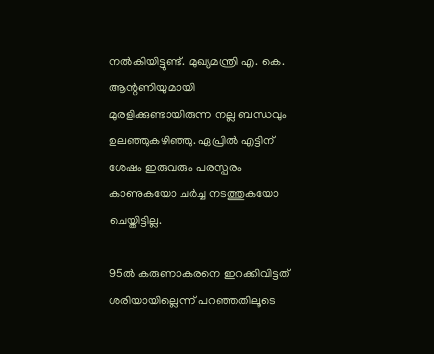നല്‍കിയിട്ടുണ്ട്. മുഖ്യമന്ത്രി എ. കെ. ആന്റണിയുമായി മുരളിക്കുണ്ടായിരുന്ന നല്ല ബന്ധവും ഉലഞ്ഞുകഴിഞ്ഞു. ഏപ്രില്‍ എട്ടിന് ശേഷം ഇരുവരും പരസ്പരം കാണുകയോ ചര്‍ച്ച നടത്തുകയോ ചെയ്തിട്ടില്ല.

95ല്‍ കരുണാകരനെ ഇറക്കിവിട്ടത് ശരിയായില്ലെന്ന് പറഞ്ഞതിലൂടെ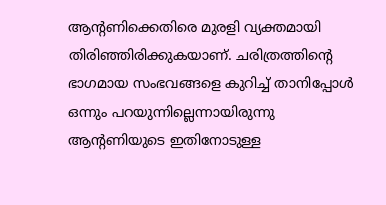ആന്റണിക്കെതിരെ മുരളി വ്യക്തമായി തിരിഞ്ഞിരിക്കുകയാണ്. ചരിത്രത്തിന്റെ ഭാഗമായ സംഭവങ്ങളെ കുറിച്ച് താനിപ്പോള്‍ ഒന്നും പറയുന്നില്ലെന്നായിരുന്നു ആന്റണിയുടെ ഇതിനോടുള്ള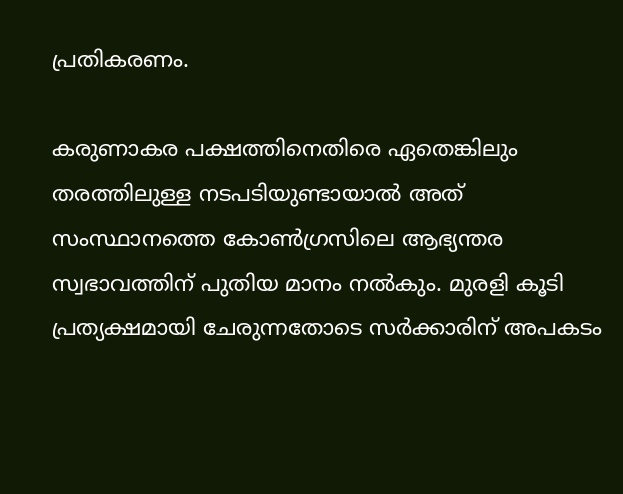പ്രതികരണം.

കരുണാകര പക്ഷത്തിനെതിരെ ഏതെങ്കിലും തരത്തിലുള്ള നടപടിയുണ്ടായാല്‍ അത് സംസ്ഥാനത്തെ കോണ്‍ഗ്രസിലെ ആഭ്യന്തര സ്വഭാവത്തിന് പുതിയ മാനം നല്‍കും. മുരളി കൂടി പ്രത്യക്ഷമായി ചേരുന്നതോടെ സര്‍ക്കാരിന് അപകടം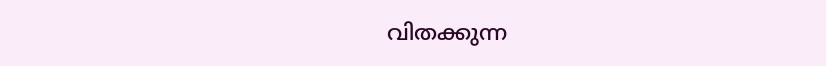വിതക്കുന്ന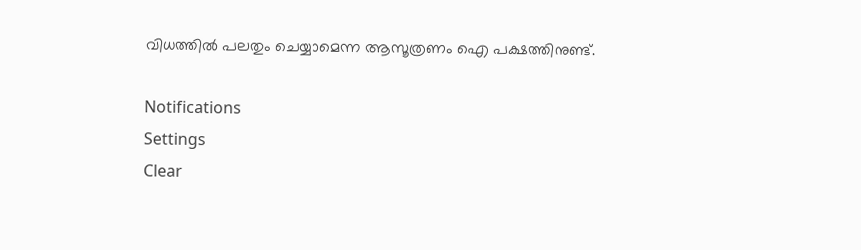വിധത്തില്‍ പലതും ചെയ്യാമെന്ന ആസൂത്രണം ഐ പക്ഷത്തിനുണ്ട്.

Notifications
Settings
Clear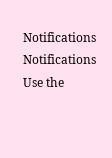Notifications
Notifications
Use the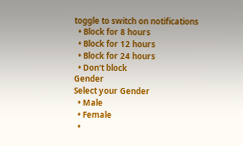toggle to switch on notifications
  • Block for 8 hours
  • Block for 12 hours
  • Block for 24 hours
  • Don't block
Gender
Select your Gender
  • Male
  • Female
  •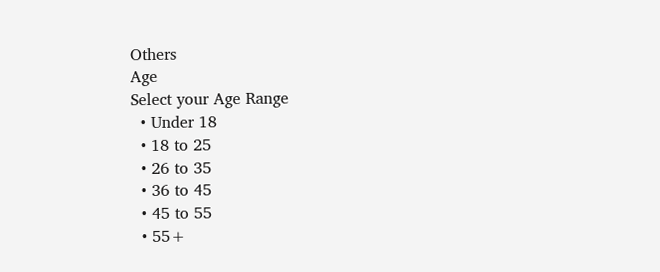Others
Age
Select your Age Range
  • Under 18
  • 18 to 25
  • 26 to 35
  • 36 to 45
  • 45 to 55
  • 55+